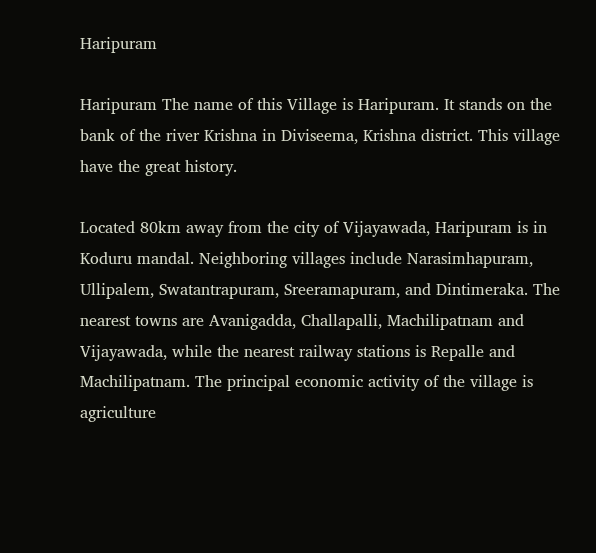Haripuram

Haripuram The name of this Village is Haripuram. It stands on the bank of the river Krishna in Diviseema, Krishna district. This village have the great history.

Located 80km away from the city of Vijayawada, Haripuram is in Koduru mandal. Neighboring villages include Narasimhapuram, Ullipalem, Swatantrapuram, Sreeramapuram, and Dintimeraka. The nearest towns are Avanigadda, Challapalli, Machilipatnam and Vijayawada, while the nearest railway stations is Repalle and Machilipatnam. The principal economic activity of the village is agriculture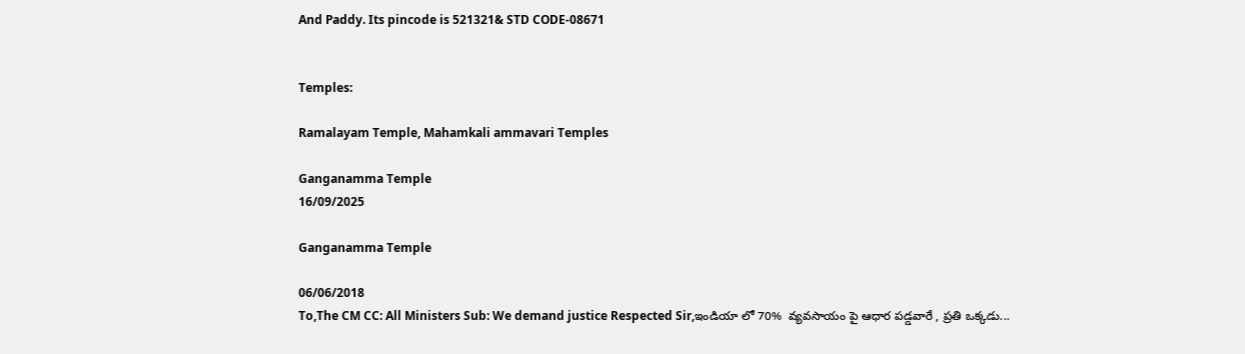And Paddy. Its pincode is 521321& STD CODE-08671


Temples:

Ramalayam Temple, Mahamkali ammavari Temples

Ganganamma Temple
16/09/2025

Ganganamma Temple

06/06/2018
To,The CM CC: All Ministers Sub: We demand justice Respected Sir,ఇండియా లో 70%  వ్యవసాయం పై ఆధార పడ్డవారే , ప్రతి ఒక్కడు...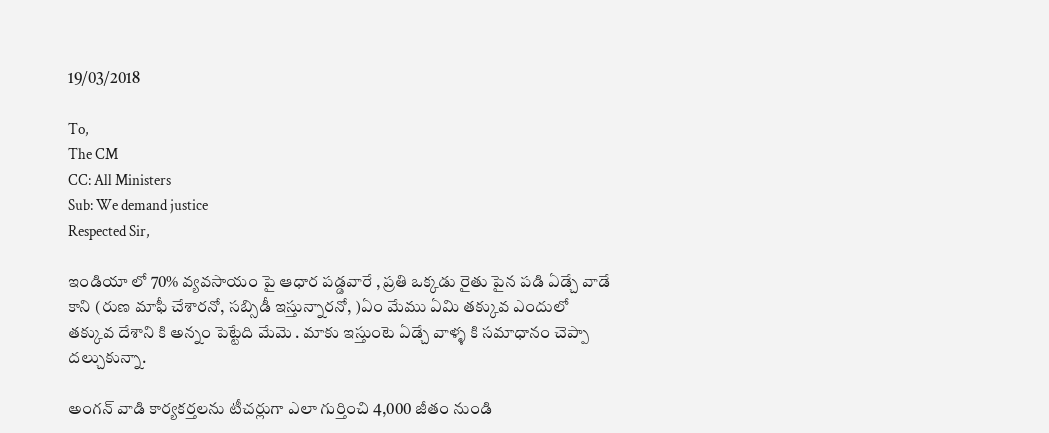19/03/2018

To,
The CM
CC: All Ministers
Sub: We demand justice
Respected Sir,

ఇండియా లో 70% వ్యవసాయం పై ఆధార పడ్డవారే , ప్రతి ఒక్కడు రైతు పైన పడి ఏడ్చే వాడే కాని (రుణ మాఫీ చేశారనో, సబ్సిడీ ఇస్తున్నారనో, )ఏం మేము ఏమి తక్కువ ఎందులో తక్కువ దేశాని కి అన్నం పెట్టేది మేమె . మాకు ఇస్తుంటె ఏడ్చే వాళ్ళ కి సమాధానం చెప్పా దల్చుకున్నా.

అంగన్ వాడి కార్యకర్తలను టీచర్లుగా ఎలా గుర్తించి 4,000 జీతం నుండి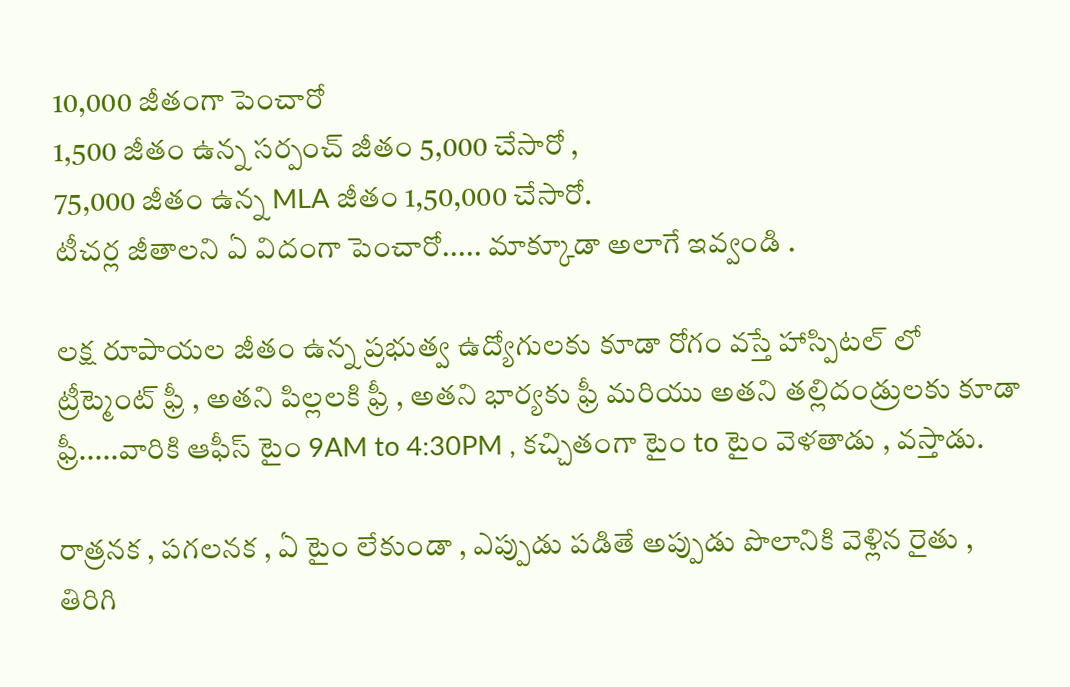10,000 జీతంగా పెంచారో
1,500 జీతం ఉన్న సర్పంచ్ జీతం 5,000 చేసారో ,
75,000 జీతం ఉన్న MLA జీతం 1,50,000 చేసారో.
టీచర్ల జీతాలని ఏ విదంగా పెంచారో..... మాక్కూడా అలాగే ఇవ్వండి .

లక్ష రూపాయల జీతం ఉన్న ప్రభుత్వ ఉద్యోగులకు కూడా రోగం వస్తే హాస్పిటల్ లో ట్రీట్మెంట్ ఫ్రీ , అతని పిల్లలకి ఫ్రీ , అతని భార్యకు ఫ్రీ మరియు అతని తల్లిదండ్రులకు కూడా ఫ్రీ.....వారికి ఆఫీస్ టైం 9AM to 4:30PM , కచ్చితంగా టైం to టైం వెళతాడు , వస్తాడు.

రాత్రనక , పగలనక , ఏ టైం లేకుండా , ఎప్పుడు పడితే అప్పుడు పొలానికి వెళ్లిన రైతు , తిరిగి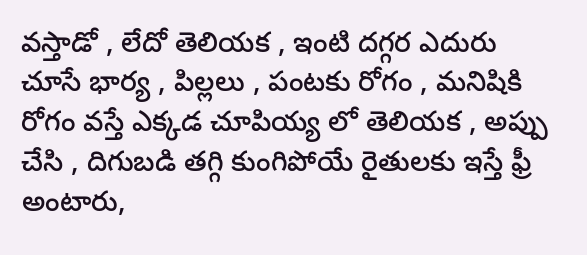వస్తాడో , లేదో తెలియక , ఇంటి దగ్గర ఎదురు చూసే భార్య , పిల్లలు , పంటకు రోగం , మనిషికి రోగం వస్తే ఎక్కడ చూపియ్య లో తెలియక , అప్పు చేసి , దిగుబడి తగ్గి కుంగిపోయే రైతులకు ఇస్తే ఫ్రీ అంటారు,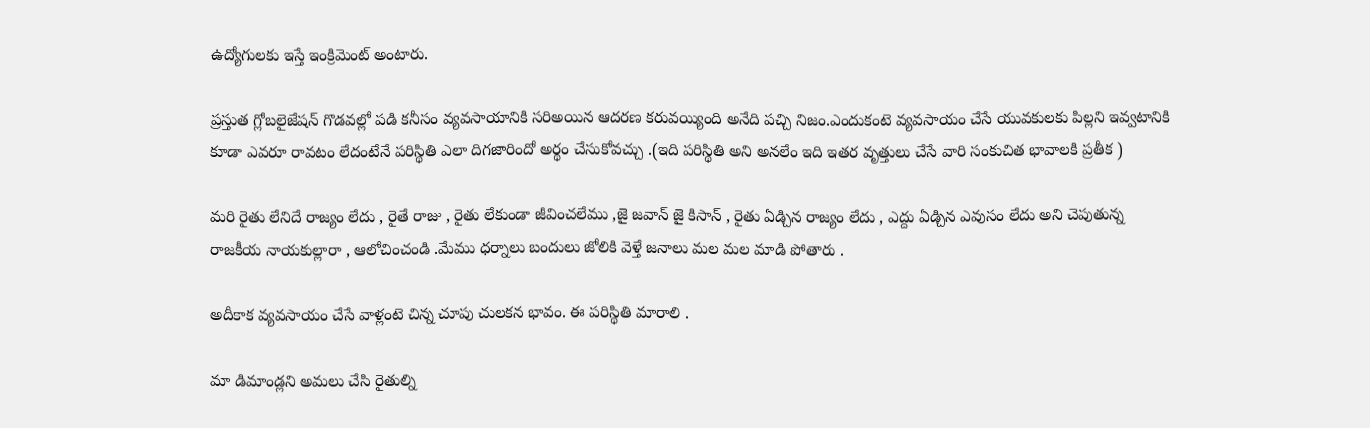ఉద్యోగులకు ఇస్తే ఇంక్రిమెంట్ అంటారు.

ప్రస్తుత గ్లోబలైజేషన్ గొడవల్లో పడి కనీసం వ్యవసాయానికి సరిఅయిన ఆదరణ కరువయ్యింది అనేది పచ్చి నిజం.ఎందుకంటె వ్యవసాయం చేసే యువకులకు పిల్లని ఇవ్వటానికి కూడా ఎవరూ రావటం లేదంటేనే పరిస్థితి ఎలా దిగజారిందో అర్థం చేసుకోవచ్చు .(ఇది పరిస్థితి అని అనలేం ఇది ఇతర వృత్తులు చేసే వారి సంకుచిత భావాలకి ప్రతీక )

మరి రైతు లేనిదే రాజ్యం లేదు , రైతే రాజు , రైతు లేకుండా జీవించలేము ,జై జవాన్ జై కిసాన్ , రైతు ఏడ్చిన రాజ్యం లేదు , ఎద్దు ఏడ్చిన ఎవుసం లేదు అని చెపుతున్న
రాజకీయ నాయకుల్లారా , ఆలోచించండి .మేము ధర్నాలు బందులు జోలికి వెళ్తే జనాలు మల మల మాడి పోతారు .

అదీకాక వ్యవసాయం చేసే వాళ్లంటె చిన్న చూపు చులకన భావం. ఈ పరిస్థితి మారాలి .

మా డిమాండ్లని అమలు చేసి రైతుల్ని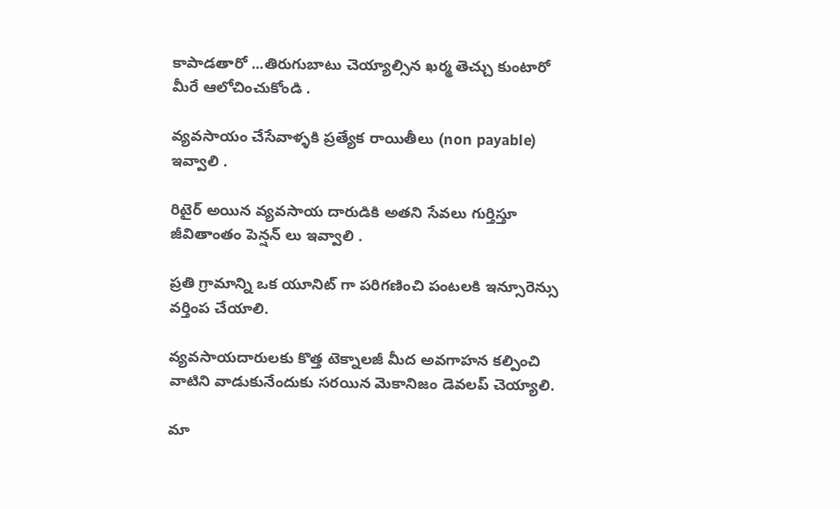కాపాడతారో ...తిరుగుబాటు చెయ్యాల్సిన ఖర్మ తెచ్చు కుంటారో మీరే ఆలోచించుకోండి .

వ్యవసాయం చేసేవాళ్ళకి ప్రత్యేక రాయితీలు (non payable) ఇవ్వాలి .

రిటైర్ అయిన వ్యవసాయ దారుడికి అతని సేవలు గుర్తిస్తూ జీవితాంతం పెన్షన్ లు ఇవ్వాలి .

ప్రతి గ్రామాన్ని ఒక యూనిట్ గా పరిగణించి పంటలకి ఇన్సూరెన్సు వర్తింప చేయాలి.

వ్యవసాయదారులకు కొత్త టెక్నాలజీ మీద అవగాహన కల్పించి వాటిని వాడుకునేందుకు సరయిన మెకానిజం డెవలప్ చెయ్యాలి.

మా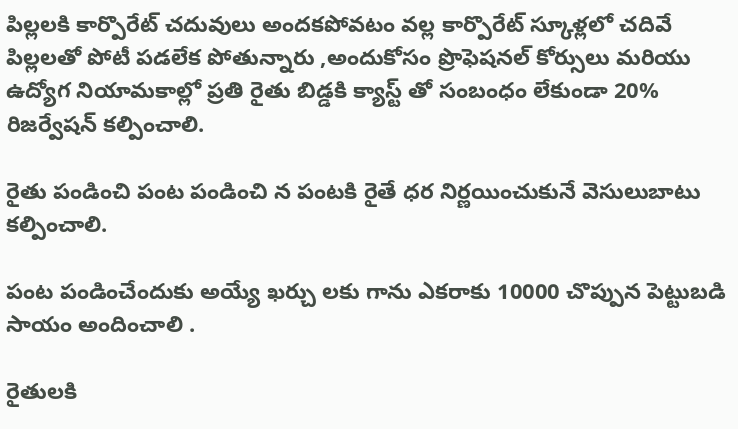పిల్లలకి కార్పొరేట్ చదువులు అందకపోవటం వల్ల కార్పొరేట్ స్కూళ్లలో చదివే పిల్లలతో పోటీ పడలేక పోతున్నారు ,అందుకోసం ప్రొఫెషనల్ కోర్సులు మరియు ఉద్యోగ నియామకాల్లో ప్రతి రైతు బిడ్డకి క్యాస్ట్ తో సంబంధం లేకుండా 20% రిజర్వేషన్ కల్పించాలి.

రైతు పండించి పంట పండించి న పంటకి రైతే ధర నిర్ణయించుకునే వెసులుబాటు కల్పించాలి.

పంట పండించేందుకు అయ్యే ఖర్చు లకు గాను ఎకరాకు 10000 చొప్పున పెట్టుబడి సాయం అందించాలి .

రైతులకి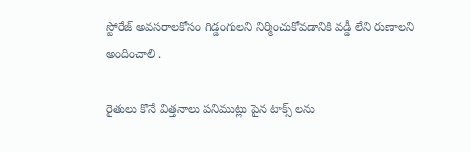స్టోరేజ్ అవసరాలకోసం గిడ్డంగులని నిర్మించుకోవడానికి వడ్డీ లేని రుణాలని అందించాలి .

రైతులు కొనే విత్తనాలు పనిముట్లు పైన టాక్స్ లను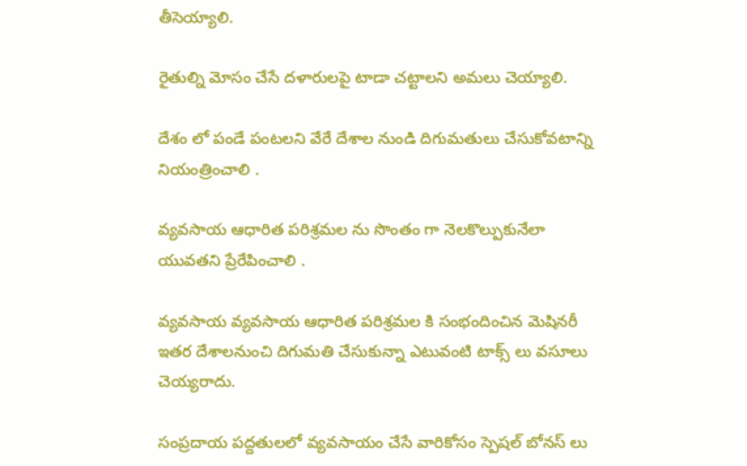తీసెయ్యాలి.

రైతుల్ని మోసం చేసే దళారులపై టాడా చట్టాలని అమలు చెయ్యాలి.

దేశం లో పండే పంటలని వేరే దేశాల నుండి దిగుమతులు చేసుకోవటాన్ని నియంత్రించాలి .

వ్యవసాయ ఆధారిత పరిశ్రమల ను సొంతం గా నెలకొల్పుకునేలా యువతని ప్రేరేపించాలి .

వ్యవసాయ వ్యవసాయ ఆధారిత పరిశ్రమల కి సంభందించిన మెషినరీ ఇతర దేశాలనుంచి దిగుమతి చేసుకున్నా ఎటువంటి టాక్స్ లు వసూలు చెయ్యరాదు.

సంప్రదాయ పద్దతులలో వ్యవసాయం చేసే వారికోసం స్పెషల్ బోనస్ లు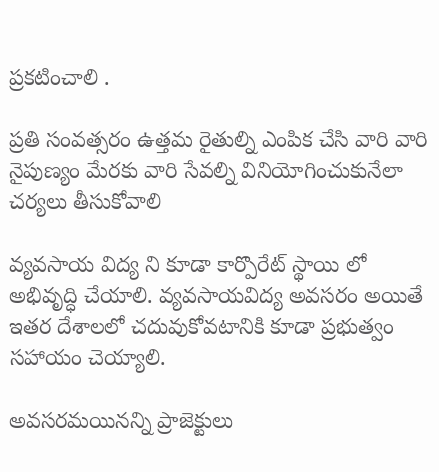ప్రకటించాలి .

ప్రతి సంవత్సరం ఉత్తమ రైతుల్ని ఎంపిక చేసి వారి వారి నైపుణ్యం మేరకు వారి సేవల్ని వినియోగించుకునేలా చర్యలు తీసుకోవాలి

వ్యవసాయ విద్య ని కూడా కార్పొరేట్ స్థాయి లో అభివృద్ధి చేయాలి. వ్యవసాయవిద్య అవసరం అయితే ఇతర దేశాలలో చదువుకోవటానికి కూడా ప్రభుత్వం సహాయం చెయ్యాలి.

అవసరమయినన్ని ప్రాజెక్టులు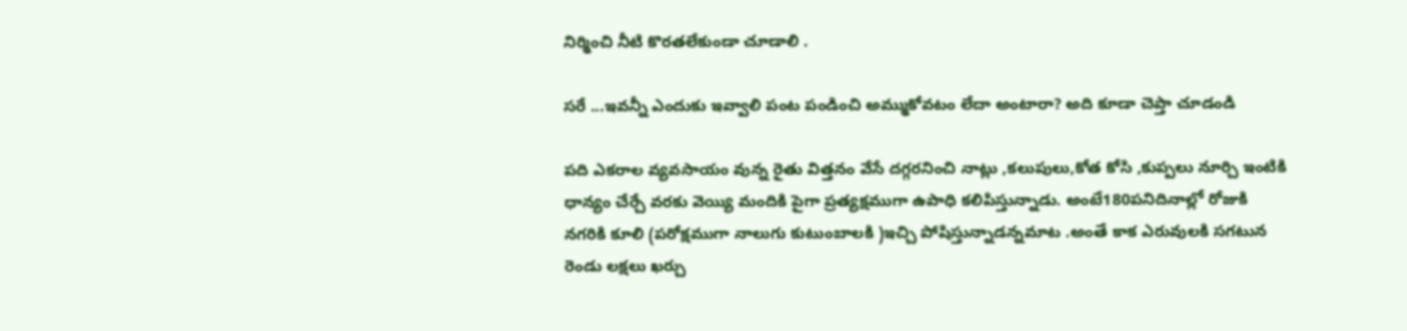నిర్మించి నీటి కొరతలేకుండా చూడాలి .

సరే ...ఇవన్నీ ఎందుకు ఇవ్వాలి పంట పండించి అమ్ముకోవటం లేదా అంటారా? అది కూడా చెప్తా చూడండి

పది ఎకరాల వ్యవసాయం వున్న రైతు విత్తనం వేసే దగ్గరనించి నాట్లు ,కలుపులు,కోత కోసి ,కుప్పలు నూర్చి ఇంటికి ధాన్యం చేర్చే వరకు వెయ్యి మందికి పైగా ప్రత్యక్షముగా ఉపాధి కలిపిస్తున్నాడు. అంటే180పనిదినాల్లో రోజుకి నగరికి కూలి (పరోక్షముగా నాలుగు కుటుంబాలకి )ఇచ్చి పోషిస్తున్నాడన్నమాట .అంతే కాక ఎరువులకి సగటున రెండు లక్షలు ఖర్చు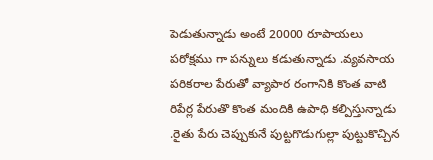పెడుతున్నాడు అంటే 20000 రూపాయలు పరోక్షము గా పన్నులు కడుతున్నాడు .వ్యవసాయ పరికరాల పేరుతో వ్యాపార రంగానికి కొంత వాటి రిపేర్ల పేరుతొ కొంత మందికి ఉపాధి కల్పిస్తున్నాడు .రైతు పేరు చెప్పుకునే పుట్టగొడుగుల్లా పుట్టుకొచ్చిన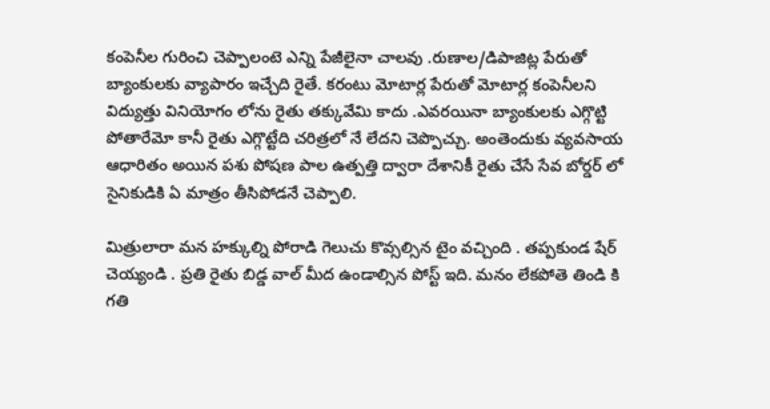కంపెనీల గురించి చెప్పాలంటె ఎన్ని పేజీలైనా చాలవు .రుణాల/డిపాజిట్ల పేరుతో బ్యాంకులకు వ్యాపారం ఇచ్చేది రైతే. కరంటు మోటార్ల పేరుతో మోటార్ల కంపెనీలని విద్యుత్తు వినియోగం లోను రైతు తక్కువేమి కాదు .ఎవరయినా బ్యాంకులకు ఎగ్గొట్టి పోతారేమో కానీ రైతు ఎగ్గొట్టేది చరిత్రలో నే లేదని చెప్పొచ్చు. అంతెందుకు వ్యవసాయ ఆధారితం అయిన పశు పోషణ పాల ఉత్పత్తి ద్వారా దేశానికీ రైతు చేసే సేవ బోర్డర్ లో సైనికుడికి ఏ మాత్రం తీసిపోడనే చెప్పాలి.

మిత్రులారా మన హక్కుల్ని పోరాడి గెలుచు కొవ్సల్సిన టైం వచ్చింది . తప్పకుండ షేర్ చెయ్యండి . ప్రతి రైతు బిడ్డ వాల్ మీద ఉండాల్సిన పోస్ట్ ఇది. మనం లేకపోతె తిండి కి గతి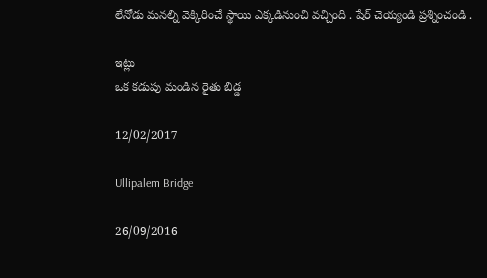లేనోడు మనల్ని వెక్కిరించే స్థాయి ఎక్కడినుంచి వచ్చింది . షేర్ చెయ్యండి ప్రశ్నించండి .

ఇట్లు
ఒక కడుపు మండిన రైతు బిడ్డ

12/02/2017

Ullipalem Bridge

26/09/2016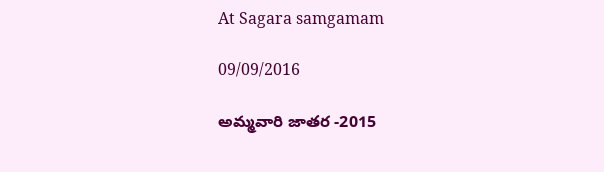At Sagara samgamam

09/09/2016

అమ్మవారి జాతర -2015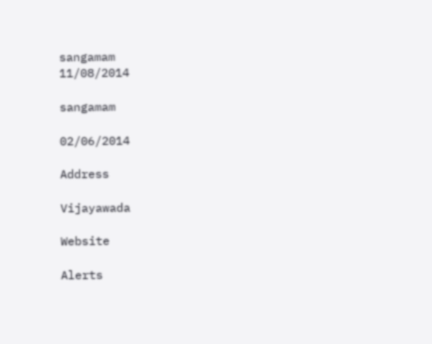sangamam
11/08/2014

sangamam

02/06/2014

Address

Vijayawada

Website

Alerts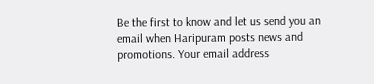Be the first to know and let us send you an email when Haripuram posts news and promotions. Your email address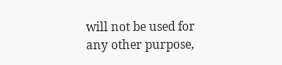will not be used for any other purpose,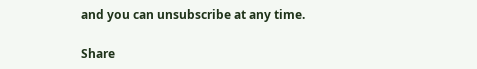and you can unsubscribe at any time.

Share